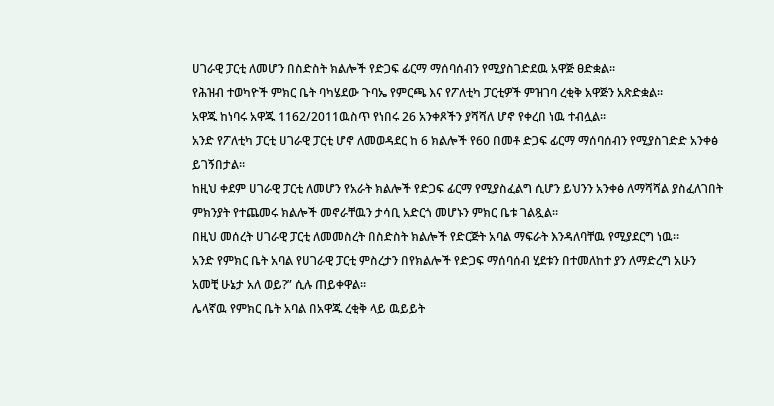ሀገራዊ ፓርቲ ለመሆን በስድስት ክልሎች የድጋፍ ፊርማ ማሰባሰብን የሚያስገድደዉ አዋጅ ፀድቋል።
የሕዝብ ተወካዮች ምክር ቤት ባካሄደው ጉባኤ የምርጫ እና የፖለቲካ ፓርቲዎች ምዝገባ ረቂቅ አዋጅን አጽድቋል።
አዋጁ ከነባሩ አዋጁ 1162/2011ዉስጥ የነበሩ 26 አንቀጾችን ያሻሻለ ሆኖ የቀረበ ነዉ ተብሏል።
አንድ የፖለቲካ ፓርቲ ሀገራዊ ፓርቲ ሆኖ ለመወዳደር ከ 6 ክልሎች የ60 በመቶ ድጋፍ ፊርማ ማሰባሰብን የሚያስገድድ አንቀፅ ይገኝበታል።
ከዚህ ቀደም ሀገራዊ ፓርቲ ለመሆን የአራት ክልሎች የድጋፍ ፊርማ የሚያስፈልግ ሲሆን ይህንን አንቀፅ ለማሻሻል ያስፈለገበት ምክንያት የተጨመሩ ክልሎች መኖራቸዉን ታሳቢ አድርጎ መሆኑን ምክር ቤቱ ገልጿል።
በዚህ መሰረት ሀገራዊ ፓርቲ ለመመስረት በስድስት ክልሎች የድርጅት አባል ማፍራት እንዳለባቸዉ የሚያደርግ ነዉ።
አንድ የምክር ቤት አባል የሀገራዊ ፓርቲ ምስረታን በየክልሎች የድጋፍ ማሰባሰብ ሂደቱን በተመለከተ ያን ለማድረግ አሁን አመቺ ሁኔታ አለ ወይ?” ሲሉ ጠይቀዋል።
ሌላኛዉ የምክር ቤት አባል በአዋጁ ረቂቅ ላይ ዉይይት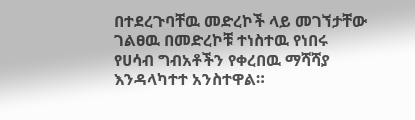በተደረጉባቸዉ መድረኮች ላይ መገኘታቸው ገልፀዉ በመድረኮቹ ተነስተዉ የነበሩ የሀሳብ ግብአቶችን የቀረበዉ ማሻሻያ እንዳላካተተ አንስተዋል።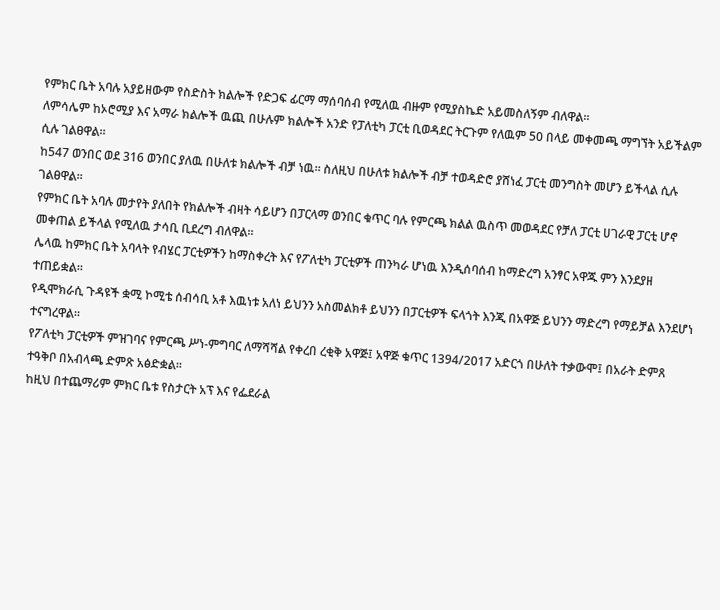የምክር ቤት አባሉ አያይዘውም የስድስት ክልሎች የድጋፍ ፊርማ ማሰባሰብ የሚለዉ ብዙም የሚያስኬድ አይመስለኝም ብለዋል።
ለምሳሌም ከኦሮሚያ እና አማራ ክልሎች ዉጪ በሁሉም ክልሎች አንድ የፓለቲካ ፓርቲ ቢወዳደር ትርጉም የለዉም 50 በላይ መቀመጫ ማግኘት አይችልም ሲሉ ገልፀዋል።
ከ547 ወንበር ወደ 316 ወንበር ያለዉ በሁለቱ ክልሎች ብቻ ነዉ። ስለዚህ በሁለቱ ክልሎች ብቻ ተወዳድሮ ያሸነፈ ፓርቲ መንግስት መሆን ይችላል ሲሉ ገልፀዋል።
የምክር ቤት አባሉ መታየት ያለበት የክልሎች ብዛት ሳይሆን በፓርላማ ወንበር ቁጥር ባሉ የምርጫ ክልል ዉስጥ መወዳደር የቻለ ፓርቲ ሀገራዊ ፓርቲ ሆኖ መቀጠል ይችላል የሚለዉ ታሳቢ ቢደረግ ብለዋል።
ሌላዉ ከምክር ቤት አባላት የብሄር ፓርቲዎችን ከማስቀረት እና የፖለቲካ ፓርቲዎች ጠንካራ ሆነዉ እንዲሰባሰብ ከማድረግ አንፃር አዋጁ ምን እንደያዘ ተጠይቋል።
የዲሞክራሲ ጉዳዩች ቋሚ ኮሚቴ ሰብሳቢ አቶ እዉነቱ አለነ ይህንን አስመልክቶ ይህንን በፓርቲዎች ፍላጎት እንጂ በአዋጅ ይህንን ማድረግ የማይቻል እንደሆነ ተናግረዋል።
የፖለቲካ ፓርቲዎች ምዝገባና የምርጫ ሥነ-ምግባር ለማሻሻል የቀረበ ረቂቅ አዋጅ፤ አዋጅ ቁጥር 1394/2017 አድርጎ በሁለት ተቃውሞ፤ በአራት ድምጸ ተዓቅቦ በአብላጫ ድምጽ አፅድቋል፡፡
ከዚህ በተጨማሪም ምክር ቤቱ የስታርት አፕ እና የፌደራል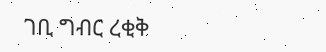ገቢ ግብር ረቂቅ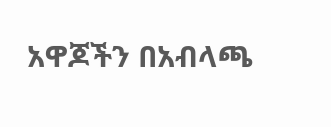አዋጆችን በአብላጫ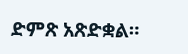ድምጽ አጽድቋል።